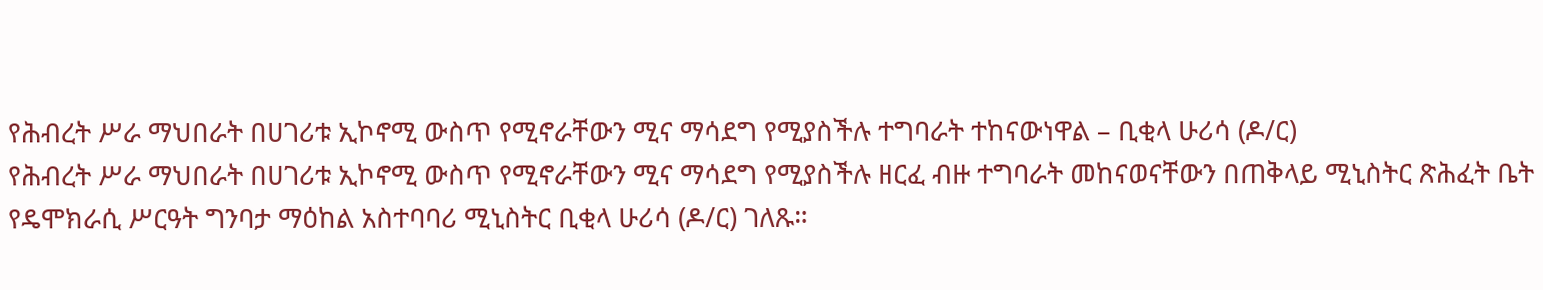የሕብረት ሥራ ማህበራት በሀገሪቱ ኢኮኖሚ ውስጥ የሚኖራቸውን ሚና ማሳደግ የሚያስችሉ ተግባራት ተከናውነዋል – ቢቂላ ሁሪሳ (ዶ/ር)
የሕብረት ሥራ ማህበራት በሀገሪቱ ኢኮኖሚ ውስጥ የሚኖራቸውን ሚና ማሳደግ የሚያስችሉ ዘርፈ ብዙ ተግባራት መከናወናቸውን በጠቅላይ ሚኒስትር ጽሕፈት ቤት የዴሞክራሲ ሥርዓት ግንባታ ማዕከል አስተባባሪ ሚኒስትር ቢቂላ ሁሪሳ (ዶ/ር) ገለጹ።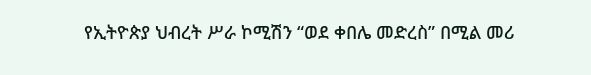የኢትዮጵያ ህብረት ሥራ ኮሚሽን “ወደ ቀበሌ መድረስ” በሚል መሪ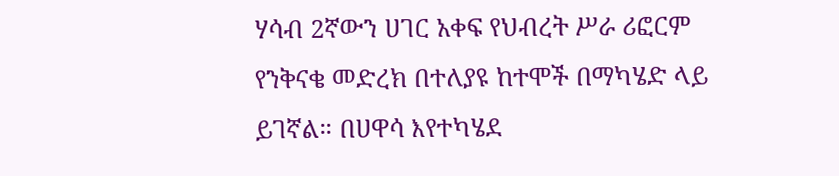ሃሳብ 2ኛውን ሀገር አቀፍ የህብረት ሥራ ሪፎርም የንቅናቄ መድረክ በተለያዩ ከተሞች በማካሄድ ላይ ይገኛል። በሀዋሳ እየተካሄደ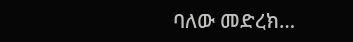ባለው መድረክ…